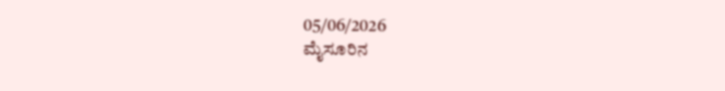05/06/2026
ಮೈಸೂರಿನ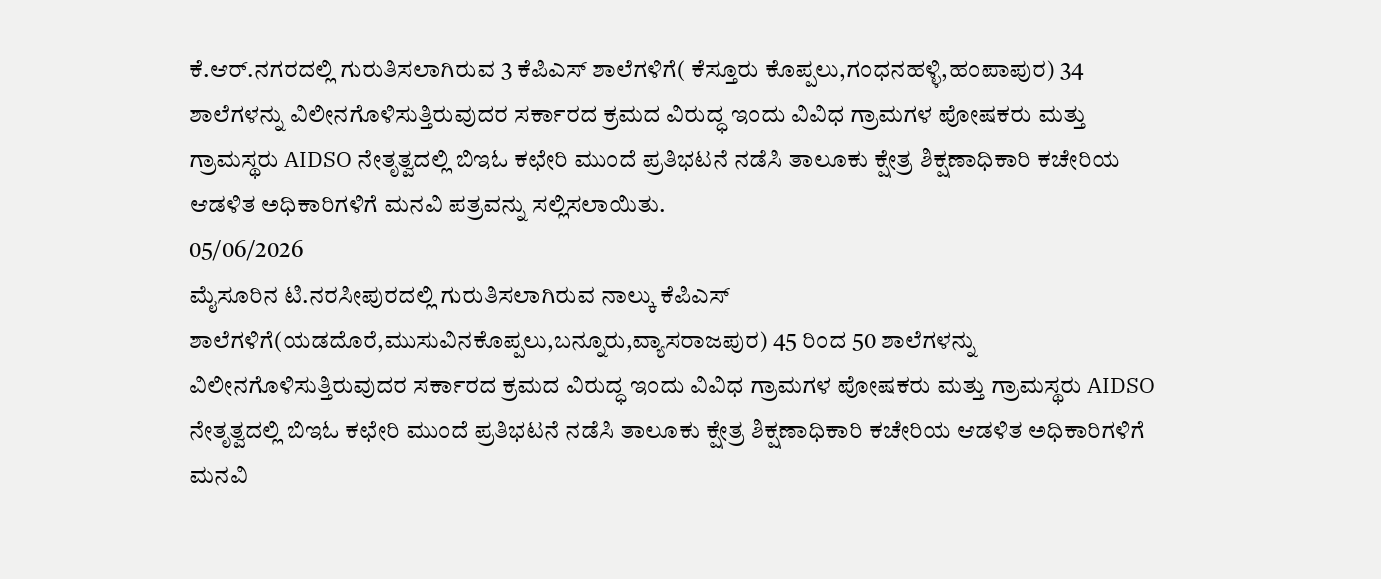ಕೆ.ಆರ್.ನಗರದಲ್ಲಿ ಗುರುತಿಸಲಾಗಿರುವ 3 ಕೆಪಿಎಸ್ ಶಾಲೆಗಳಿಗೆ( ಕೆಸ್ತೂರು ಕೊಪ್ಪಲು,ಗಂಧನಹಳ್ಳಿ,ಹಂಪಾಪುರ) 34 ಶಾಲೆಗಳನ್ನು ವಿಲೀನಗೊಳಿಸುತ್ತಿರುವುದರ ಸರ್ಕಾರದ ಕ್ರಮದ ವಿರುದ್ಧ ಇಂದು ವಿವಿಧ ಗ್ರಾಮಗಳ ಪೋಷಕರು ಮತ್ತು ಗ್ರಾಮಸ್ಥರು AIDSO ನೇತೃತ್ವದಲ್ಲಿ ಬಿಇಓ ಕಛೇರಿ ಮುಂದೆ ಪ್ರತಿಭಟನೆ ನಡೆಸಿ ತಾಲೂಕು ಕ್ಷೇತ್ರ ಶಿಕ್ಷಣಾಧಿಕಾರಿ ಕಚೇರಿಯ ಆಡಳಿತ ಅಧಿಕಾರಿಗಳಿಗೆ ಮನವಿ ಪತ್ರವನ್ನು ಸಲ್ಲಿಸಲಾಯಿತು.
05/06/2026
ಮೈಸೂರಿನ ಟಿ.ನರಸೀಪುರದಲ್ಲಿ ಗುರುತಿಸಲಾಗಿರುವ ನಾಲ್ಕು ಕೆಪಿಎಸ್ ಶಾಲೆಗಳಿಗೆ(ಯಡದೊರೆ,ಮುಸುವಿನಕೊಪ್ಪಲು,ಬನ್ನೂರು,ವ್ಯಾಸರಾಜಪುರ) 45 ರಿಂದ 50 ಶಾಲೆಗಳನ್ನು ವಿಲೀನಗೊಳಿಸುತ್ತಿರುವುದರ ಸರ್ಕಾರದ ಕ್ರಮದ ವಿರುದ್ಧ ಇಂದು ವಿವಿಧ ಗ್ರಾಮಗಳ ಪೋಷಕರು ಮತ್ತು ಗ್ರಾಮಸ್ಥರು AIDSO ನೇತೃತ್ವದಲ್ಲಿ ಬಿಇಓ ಕಛೇರಿ ಮುಂದೆ ಪ್ರತಿಭಟನೆ ನಡೆಸಿ ತಾಲೂಕು ಕ್ಷೇತ್ರ ಶಿಕ್ಷಣಾಧಿಕಾರಿ ಕಚೇರಿಯ ಆಡಳಿತ ಅಧಿಕಾರಿಗಳಿಗೆ ಮನವಿ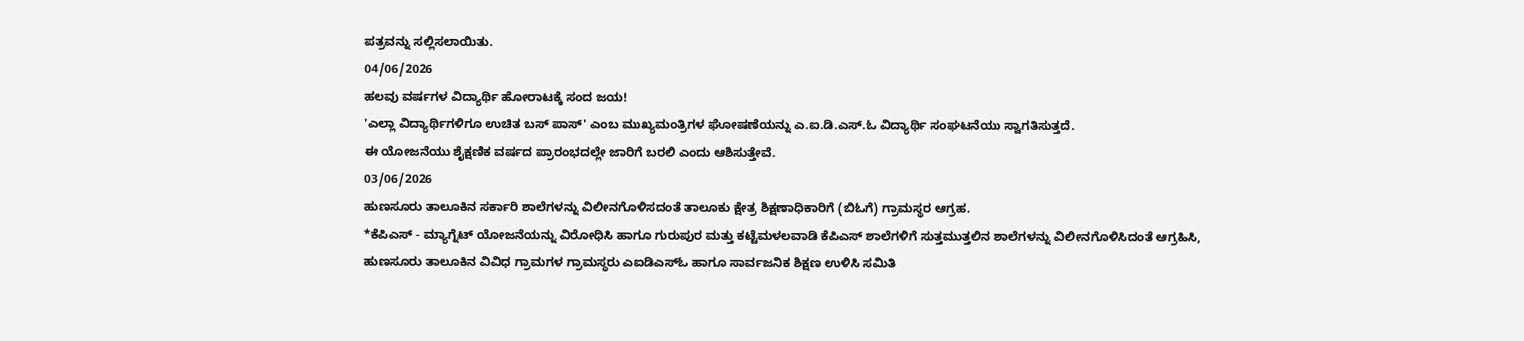ಪತ್ರವನ್ನು ಸಲ್ಲಿಸಲಾಯಿತು.
04/06/2026
ಹಲವು ವರ್ಷಗಳ ವಿದ್ಯಾರ್ಥಿ ಹೋರಾಟಕ್ಕೆ ಸಂದ ಜಯ!
'ಎಲ್ಲಾ ವಿದ್ಯಾರ್ಥಿಗಳಿಗೂ ಉಚಿತ ಬಸ್ ಪಾಸ್' ಎಂಬ ಮುಖ್ಯಮಂತ್ರಿಗಳ ಘೋಷಣೆಯನ್ನು ಎ.ಐ.ಡಿ.ಎಸ್.ಓ ವಿದ್ಯಾರ್ಥಿ ಸಂಘಟನೆಯು ಸ್ವಾಗತಿಸುತ್ತದೆ.
ಈ ಯೋಜನೆಯು ಶೈಕ್ಷಣಿಕ ವರ್ಷದ ಪ್ರಾರಂಭದಲ್ಲೇ ಜಾರಿಗೆ ಬರಲಿ ಎಂದು ಆಶಿಸುತ್ತೇವೆ.
03/06/2026
ಹುಣಸೂರು ತಾಲೂಕಿನ ಸರ್ಕಾರಿ ಶಾಲೆಗಳನ್ನು ವಿಲೀನಗೊಳಿಸದಂತೆ ತಾಲೂಕು ಕ್ಷೇತ್ರ ಶಿಕ್ಷಣಾಧಿಕಾರಿಗೆ (ಬಿಓಗೆ) ಗ್ರಾಮಸ್ಥರ ಆಗ್ರಹ.
*ಕೆಪಿಎಸ್ - ಮ್ಯಾಗ್ನೆಟ್ ಯೋಜನೆಯನ್ನು ವಿರೋಧಿಸಿ ಹಾಗೂ ಗುರುಪುರ ಮತ್ತು ಕಟ್ಟೆಮಳಲವಾಡಿ ಕೆಪಿಎಸ್ ಶಾಲೆಗಳಿಗೆ ಸುತ್ತಮುತ್ತಲಿನ ಶಾಲೆಗಳನ್ನು ವಿಲೀನಗೊಳಿಸಿದಂತೆ ಆಗ್ರಹಿಸಿ, ಹುಣಸೂರು ತಾಲೂಕಿನ ವಿವಿಧ ಗ್ರಾಮಗಳ ಗ್ರಾಮಸ್ಥರು ಎಐಡಿಎಸ್ಓ ಹಾಗೂ ಸಾರ್ವಜನಿಕ ಶಿಕ್ಷಣ ಉಳಿಸಿ ಸಮಿತಿ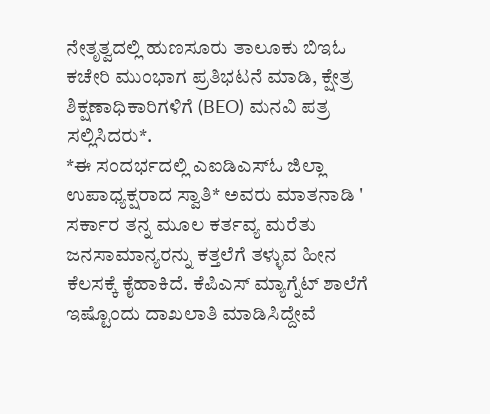ನೇತೃತ್ವದಲ್ಲಿ ಹುಣಸೂರು ತಾಲೂಕು ಬಿಇಓ ಕಚೇರಿ ಮುಂಭಾಗ ಪ್ರತಿಭಟನೆ ಮಾಡಿ, ಕ್ಷೇತ್ರ ಶಿಕ್ಷಣಾಧಿಕಾರಿಗಳಿಗೆ (BEO) ಮನವಿ ಪತ್ರ ಸಲ್ಲಿಸಿದರು*.
*ಈ ಸಂದರ್ಭದಲ್ಲಿ ಎಐಡಿಎಸ್ಓ ಜಿಲ್ಲಾ ಉಪಾಧ್ಯಕ್ಷರಾದ ಸ್ವಾತಿ* ಅವರು ಮಾತನಾಡಿ ' ಸರ್ಕಾರ ತನ್ನ ಮೂಲ ಕರ್ತವ್ಯ ಮರೆತು ಜನಸಾಮಾನ್ಯರನ್ನು ಕತ್ತಲೆಗೆ ತಳ್ಳುವ ಹೀನ ಕೆಲಸಕ್ಕೆ ಕೈಹಾಕಿದೆ. ಕೆಪಿಎಸ್ ಮ್ಯಾಗ್ನೆಟ್ ಶಾಲೆಗೆ ಇಷ್ಟೊಂದು ದಾಖಲಾತಿ ಮಾಡಿಸಿದ್ದೇವೆ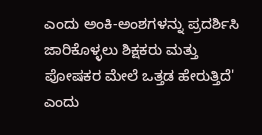ಎಂದು ಅಂಕಿ-ಅಂಶಗಳನ್ನು ಪ್ರದರ್ಶಿಸಿ ಜಾರಿಕೊಳ್ಳಲು ಶಿಕ್ಷಕರು ಮತ್ತು ಪೋಷಕರ ಮೇಲೆ ಒತ್ತಡ ಹೇರುತ್ತಿದೆ' ಎಂದು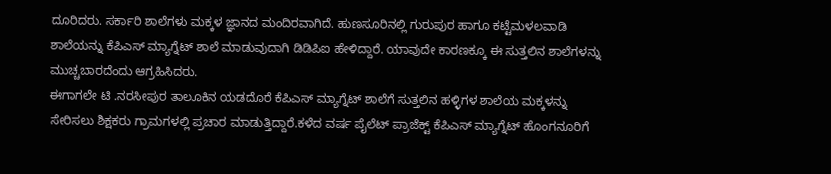ದೂರಿದರು. ಸರ್ಕಾರಿ ಶಾಲೆಗಳು ಮಕ್ಕಳ ಜ್ಞಾನದ ಮಂದಿರವಾಗಿದೆ. ಹುಣಸೂರಿನಲ್ಲಿ ಗುರುಪುರ ಹಾಗೂ ಕಟ್ಟೆಮಳಲವಾಡಿ ಶಾಲೆಯನ್ನು ಕೆಪಿಎಸ್ ಮ್ಯಾಗ್ನೆಟ್ ಶಾಲೆ ಮಾಡುವುದಾಗಿ ಡಿಡಿಪಿಐ ಹೇಳಿದ್ದಾರೆ. ಯಾವುದೇ ಕಾರಣಕ್ಕೂ ಈ ಸುತ್ತಲಿನ ಶಾಲೆಗಳನ್ನು ಮುಚ್ಚಬಾರದೆಂದು ಆಗ್ರಹಿಸಿದರು.
ಈಗಾಗಲೇ ಟಿ .ನರಸೀಪುರ ತಾಲೂಕಿನ ಯಡದೊರೆ ಕೆಪಿಎಸ್ ಮ್ಯಾಗ್ನೆಟ್ ಶಾಲೆಗೆ ಸುತ್ತಲಿನ ಹಳ್ಳಿಗಳ ಶಾಲೆಯ ಮಕ್ಕಳನ್ನು ಸೇರಿಸಲು ಶಿಕ್ಷಕರು ಗ್ರಾಮಗಳಲ್ಲಿ ಪ್ರಚಾರ ಮಾಡುತ್ತಿದ್ದಾರೆ.ಕಳೆದ ವರ್ಷ ಪೈಲೆಟ್ ಪ್ರಾಜೆಕ್ಟ್ ಕೆಪಿಎಸ್ ಮ್ಯಾಗ್ನೆಟ್ ಹೊಂಗನೂರಿಗೆ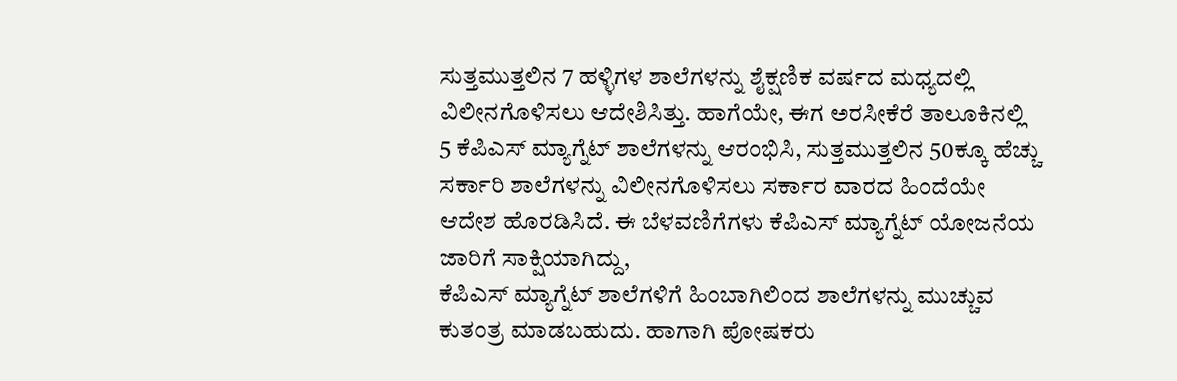ಸುತ್ತಮುತ್ತಲಿನ 7 ಹಳ್ಳಿಗಳ ಶಾಲೆಗಳನ್ನು ಶೈಕ್ಷಣಿಕ ವರ್ಷದ ಮಧ್ಯದಲ್ಲಿ ವಿಲೀನಗೊಳಿಸಲು ಆದೇಶಿಸಿತ್ತು. ಹಾಗೆಯೇ, ಈಗ ಅರಸೀಕೆರೆ ತಾಲೂಕಿನಲ್ಲಿ 5 ಕೆಪಿಎಸ್ ಮ್ಯಾಗ್ನೆಟ್ ಶಾಲೆಗಳನ್ನು ಆರಂಭಿಸಿ, ಸುತ್ತಮುತ್ತಲಿನ 50ಕ್ಕೂ ಹೆಚ್ಚು ಸರ್ಕಾರಿ ಶಾಲೆಗಳನ್ನು ವಿಲೀನಗೊಳಿಸಲು ಸರ್ಕಾರ ವಾರದ ಹಿಂದೆಯೇ ಆದೇಶ ಹೊರಡಿಸಿದೆ. ಈ ಬೆಳವಣಿಗೆಗಳು ಕೆಪಿಎಸ್ ಮ್ಯಾಗ್ನೆಟ್ ಯೋಜನೆಯ ಜಾರಿಗೆ ಸಾಕ್ಷಿಯಾಗಿದ್ದು,
ಕೆಪಿಎಸ್ ಮ್ಯಾಗ್ನೆಟ್ ಶಾಲೆಗಳಿಗೆ ಹಿಂಬಾಗಿಲಿಂದ ಶಾಲೆಗಳನ್ನು ಮುಚ್ಚುವ ಕುತಂತ್ರ ಮಾಡಬಹುದು. ಹಾಗಾಗಿ ಪೋಷಕರು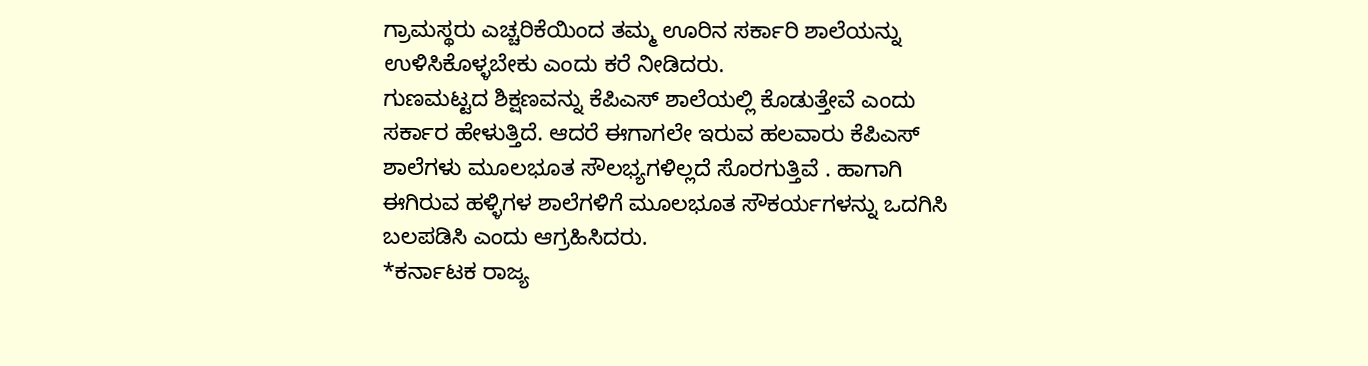ಗ್ರಾಮಸ್ಥರು ಎಚ್ಚರಿಕೆಯಿಂದ ತಮ್ಮ ಊರಿನ ಸರ್ಕಾರಿ ಶಾಲೆಯನ್ನು ಉಳಿಸಿಕೊಳ್ಳಬೇಕು ಎಂದು ಕರೆ ನೀಡಿದರು.
ಗುಣಮಟ್ಟದ ಶಿಕ್ಷಣವನ್ನು ಕೆಪಿಎಸ್ ಶಾಲೆಯಲ್ಲಿ ಕೊಡುತ್ತೇವೆ ಎಂದು ಸರ್ಕಾರ ಹೇಳುತ್ತಿದೆ. ಆದರೆ ಈಗಾಗಲೇ ಇರುವ ಹಲವಾರು ಕೆಪಿಎಸ್ ಶಾಲೆಗಳು ಮೂಲಭೂತ ಸೌಲಭ್ಯಗಳಿಲ್ಲದೆ ಸೊರಗುತ್ತಿವೆ . ಹಾಗಾಗಿ ಈಗಿರುವ ಹಳ್ಳಿಗಳ ಶಾಲೆಗಳಿಗೆ ಮೂಲಭೂತ ಸೌಕರ್ಯಗಳನ್ನು ಒದಗಿಸಿ ಬಲಪಡಿಸಿ ಎಂದು ಆಗ್ರಹಿಸಿದರು.
*ಕರ್ನಾಟಕ ರಾಜ್ಯ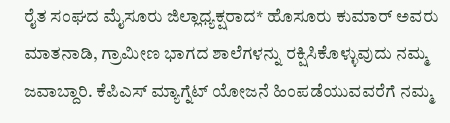ರೈತ ಸಂಘದ ಮೈಸೂರು ಜಿಲ್ಲಾಧ್ಯಕ್ಷರಾದ* ಹೊಸೂರು ಕುಮಾರ್ ಅವರು ಮಾತನಾಡಿ, ಗ್ರಾಮೀಣ ಭಾಗದ ಶಾಲೆಗಳನ್ನು ರಕ್ಷಿಸಿಕೊಳ್ಳುವುದು ನಮ್ಮ ಜವಾಬ್ದಾರಿ. ಕೆಪಿಎಸ್ ಮ್ಯಾಗ್ನೆಟ್ ಯೋಜನೆ ಹಿಂಪಡೆಯುವವರೆಗೆ ನಮ್ಮ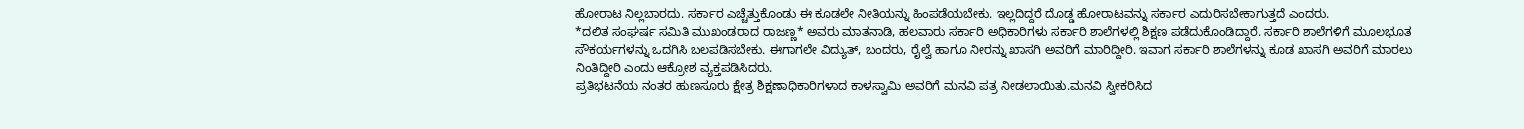ಹೋರಾಟ ನಿಲ್ಲಬಾರದು. ಸರ್ಕಾರ ಎಚ್ಚೆತ್ತುಕೊಂಡು ಈ ಕೂಡಲೇ ನೀತಿಯನ್ನು ಹಿಂಪಡೆಯಬೇಕು. ಇಲ್ಲದಿದ್ದರೆ ದೊಡ್ಡ ಹೋರಾಟವನ್ನು ಸರ್ಕಾರ ಎದುರಿಸಬೇಕಾಗುತ್ತದೆ ಎಂದರು.
*ದಲಿತ ಸಂಘರ್ಷ ಸಮಿತಿ ಮುಖಂಡರಾದ ರಾಜಣ್ಣ* ಅವರು ಮಾತನಾಡಿ, ಹಲವಾರು ಸರ್ಕಾರಿ ಅಧಿಕಾರಿಗಳು ಸರ್ಕಾರಿ ಶಾಲೆಗಳಲ್ಲಿ ಶಿಕ್ಷಣ ಪಡೆದುಕೊಂಡಿದ್ದಾರೆ. ಸರ್ಕಾರಿ ಶಾಲೆಗಳಿಗೆ ಮೂಲಭೂತ ಸೌಕರ್ಯಗಳನ್ನು ಒದಗಿಸಿ ಬಲಪಡಿಸಬೇಕು. ಈಗಾಗಲೇ ವಿದ್ಯುತ್, ಬಂದರು, ರೈಲ್ವೆ ಹಾಗೂ ನೀರನ್ನು ಖಾಸಗಿ ಅವರಿಗೆ ಮಾರಿದ್ದೀರಿ. ಇವಾಗ ಸರ್ಕಾರಿ ಶಾಲೆಗಳನ್ನು ಕೂಡ ಖಾಸಗಿ ಅವರಿಗೆ ಮಾರಲು ನಿಂತಿದ್ದೀರಿ ಎಂದು ಆಕ್ರೋಶ ವ್ಯಕ್ತಪಡಿಸಿದರು.
ಪ್ರತಿಭಟನೆಯ ನಂತರ ಹುಣಸೂರು ಕ್ಷೇತ್ರ ಶಿಕ್ಷಣಾಧಿಕಾರಿಗಳಾದ ಕಾಳಸ್ವಾಮಿ ಅವರಿಗೆ ಮನವಿ ಪತ್ರ ನೀಡಲಾಯಿತು.ಮನವಿ ಸ್ವೀಕರಿಸಿದ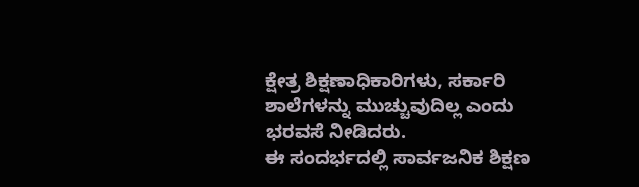ಕ್ಷೇತ್ರ ಶಿಕ್ಷಣಾಧಿಕಾರಿಗಳು, ಸರ್ಕಾರಿ ಶಾಲೆಗಳನ್ನು ಮುಚ್ಚುವುದಿಲ್ಲ ಎಂದು ಭರವಸೆ ನೀಡಿದರು.
ಈ ಸಂದರ್ಭದಲ್ಲಿ ಸಾರ್ವಜನಿಕ ಶಿಕ್ಷಣ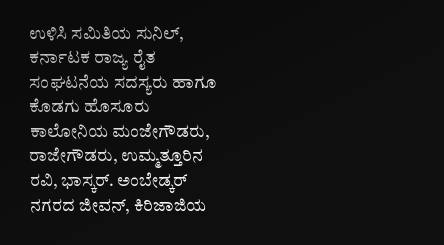ಉಳಿಸಿ ಸಮಿತಿಯ ಸುನಿಲ್, ಕರ್ನಾಟಕ ರಾಜ್ಯ ರೈತ ಸಂಘಟನೆಯ ಸದಸ್ಯರು ಹಾಗೂ ಕೊಡಗು ಹೊಸೂರು ಕಾಲೋನಿಯ ಮಂಜೇಗೌಡರು, ರಾಜೇಗೌಡರು, ಉಮ್ಮತ್ತೂರಿನ ರವಿ, ಭಾಸ್ಕರ್. ಅಂಬೇಡ್ಕರ್ ನಗರದ ಜೀವನ್, ಕಿರಿಜಾಜಿಯ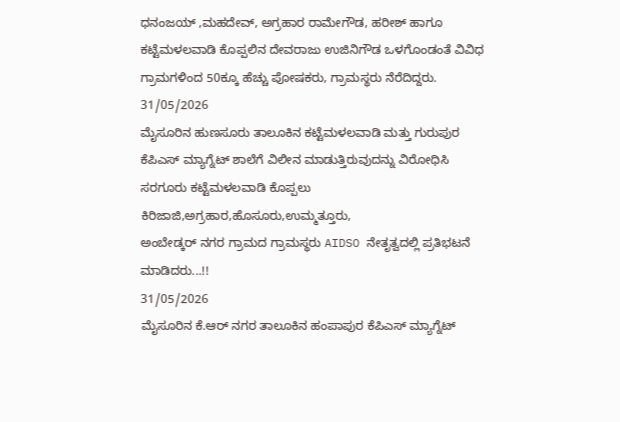ಧನಂಜಯ್ ,ಮಹದೇವ್, ಅಗ್ರಹಾರ ರಾಮೇಗೌಡ, ಹರೀಶ್ ಹಾಗೂ ಕಟ್ಟೆಮಳಲವಾಡಿ ಕೊಪ್ಪಲಿನ ದೇವರಾಜು ಉಜಿನಿಗೌಡ ಒಳಗೊಂಡಂತೆ ವಿವಿಧ ಗ್ರಾಮಗಳಿಂದ 50ಕ್ಕೂ ಹೆಚ್ಚು ಪೋಷಕರು, ಗ್ರಾಮಸ್ಥರು ನೆರೆದಿದ್ದರು.
31/05/2026
ಮೈಸೂರಿನ ಹುಣಸೂರು ತಾಲೂಕಿನ ಕಟ್ಟೆಮಳಲವಾಡಿ ಮತ್ತು ಗುರುಪುರ ಕೆಪಿಎಸ್ ಮ್ಯಾಗ್ನೆಟ್ ಶಾಲೆಗೆ ವಿಲೀನ ಮಾಡುತ್ತಿರುವುದನ್ನು ವಿರೋಧಿಸಿ ಸರಗೂರು ಕಟ್ಟೆಮಳಲವಾಡಿ ಕೊಪ್ಪಲು
ಕಿರಿಜಾಜಿ,ಅಗ್ರಹಾರ,ಹೊಸೂರು,ಉಮ್ಮತ್ತೂರು,
ಅಂಬೇಡ್ಕರ್ ನಗರ ಗ್ರಾಮದ ಗ್ರಾಮಸ್ಥರು AIDSO ನೇತೃತ್ವದಲ್ಲಿ ಪ್ರತಿಭಟನೆ ಮಾಡಿದರು...!!
31/05/2026
ಮೈಸೂರಿನ ಕೆ.ಆರ್ ನಗರ ತಾಲೂಕಿನ ಹಂಪಾಪುರ ಕೆಪಿಎಸ್ ಮ್ಯಾಗ್ನೆಟ್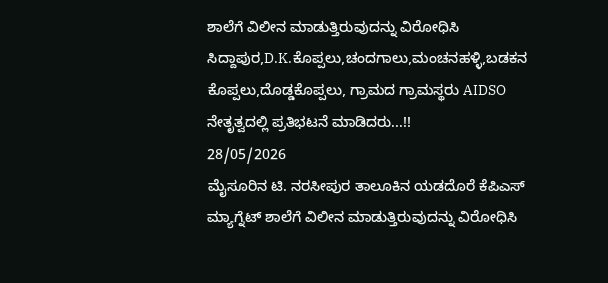ಶಾಲೆಗೆ ವಿಲೀನ ಮಾಡುತ್ತಿರುವುದನ್ನು ವಿರೋಧಿಸಿ ಸಿದ್ದಾಪುರ,D.K.ಕೊಪ್ಪಲು,ಚಂದಗಾಲು,ಮಂಚನಹಳ್ಳಿ,ಬಡಕನ ಕೊಪ್ಪಲು,ದೊಡ್ಡಕೊಪ್ಪಲು, ಗ್ರಾಮದ ಗ್ರಾಮಸ್ಥರು AIDSO ನೇತೃತ್ವದಲ್ಲಿ ಪ್ರತಿಭಟನೆ ಮಾಡಿದರು...!!
28/05/2026
ಮೈಸೂರಿನ ಟಿ. ನರಸೀಪುರ ತಾಲೂಕಿನ ಯಡದೊರೆ ಕೆಪಿಎಸ್ ಮ್ಯಾಗ್ನೆಟ್ ಶಾಲೆಗೆ ವಿಲೀನ ಮಾಡುತ್ತಿರುವುದನ್ನು ವಿರೋಧಿಸಿ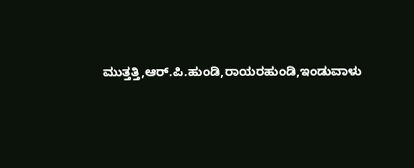ಮುತ್ತತ್ತಿ,ಆರ್.ಪಿ.ಹುಂಡಿ,ರಾಯರಹುಂಡಿ,ಇಂಡುವಾಳು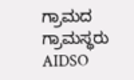ಗ್ರಾಮದ ಗ್ರಾಮಸ್ಥರು AIDSO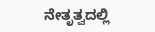ನೇತೃತ್ವದಲ್ಲಿ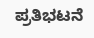ಪ್ರತಿಭಟನೆ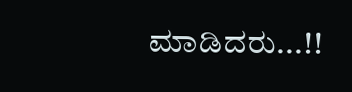ಮಾಡಿದರು...!!